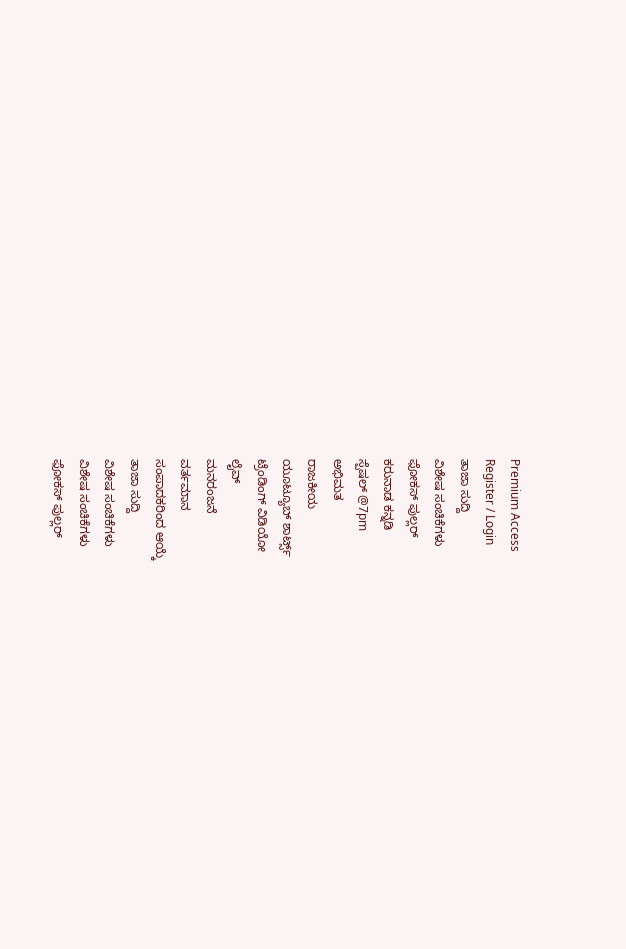Premium Access
Register / Login
ತಾಜಾ ಸುದ್ದಿ
ವಿಶೇಷ ಸಂಚಿಕೆಗಳು
ಫೋಕಸ್ ಪುಲ್ಲರ್
ಕರುನಾಡ ಕನ್ನಡಿ
ಸ್ಪೆಷಲ್ @7pm
ಅಭಿಮತ
ರಾಜಕೀಯ
ಯೂಟ್ಯೂಬ್ ಶಾರ್ಟ್ಸ್
ಟ್ರೆಂಡಿಂಗ್ ವಿಡಿಯೋ
ಲೈವ್
ಮನರಂಜನೆ
ವರ್ತಮಾನ
ಸಂಪಾದಕರಿಂದ ಆಯ್ಕೆ
ತಾಜಾ ಸುದ್ದಿ
ವಿಶೇಷ ಸಂಚಿಕೆಗಳು
ವಿಶೇಷ ಸಂಚಿಕೆಗಳು
ಫೋಕಸ್ ಪುಲ್ಲರ್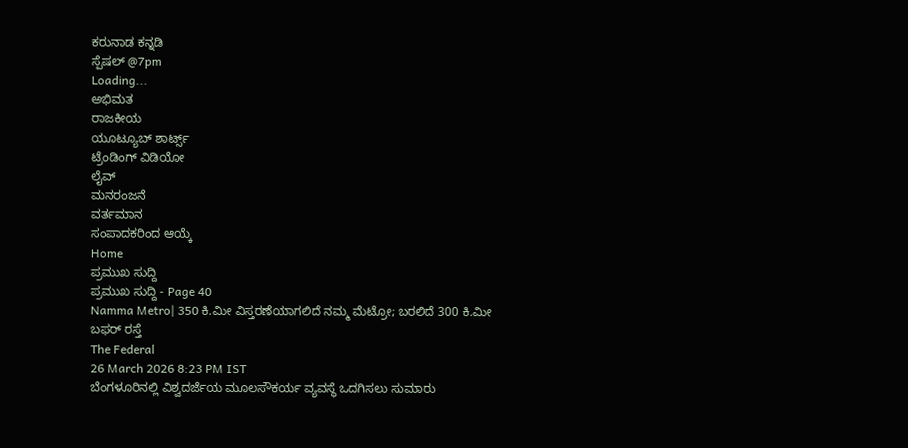ಕರುನಾಡ ಕನ್ನಡಿ
ಸ್ಪೆಷಲ್ @7pm
Loading...
ಅಭಿಮತ
ರಾಜಕೀಯ
ಯೂಟ್ಯೂಬ್ ಶಾರ್ಟ್ಸ್
ಟ್ರೆಂಡಿಂಗ್ ವಿಡಿಯೋ
ಲೈವ್
ಮನರಂಜನೆ
ವರ್ತಮಾನ
ಸಂಪಾದಕರಿಂದ ಆಯ್ಕೆ
Home
ಪ್ರಮುಖ ಸುದ್ದಿ
ಪ್ರಮುಖ ಸುದ್ದಿ - Page 40
Namma Metro| 350 ಕಿ.ಮೀ ವಿಸ್ತರಣೆಯಾಗಲಿದೆ ನಮ್ಮ ಮೆಟ್ರೋ; ಬರಲಿದೆ 300 ಕಿ.ಮೀ ಬಫರ್ ರಸ್ತೆ
The Federal
26 March 2026 8:23 PM IST
ಬೆಂಗಳೂರಿನಲ್ಲಿ ವಿಶ್ವದರ್ಜೆಯ ಮೂಲಸೌಕರ್ಯ ವ್ಯವಸ್ಥೆ ಒದಗಿಸಲು ಸುಮಾರು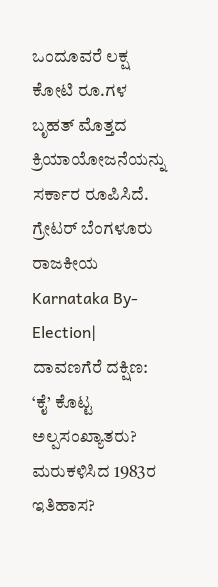ಒಂದೂವರೆ ಲಕ್ಷ ಕೋಟಿ ರೂ.ಗಳ ಬೃಹತ್ ಮೊತ್ತದ ಕ್ರಿಯಾಯೋಜನೆಯನ್ನು ಸರ್ಕಾರ ರೂಪಿಸಿದೆ.
ಗ್ರೇಟರ್ ಬೆಂಗಳೂರು
ರಾಜಕೀಯ
Karnataka By-Election| ದಾವಣಗೆರೆ ದಕ್ಷಿಣ: ‘ಕೈ’ ಕೊಟ್ಟ ಅಲ್ಪಸಂಖ್ಯಾತರು? ಮರುಕಳಿಸಿದ 1983ರ ಇತಿಹಾಸ?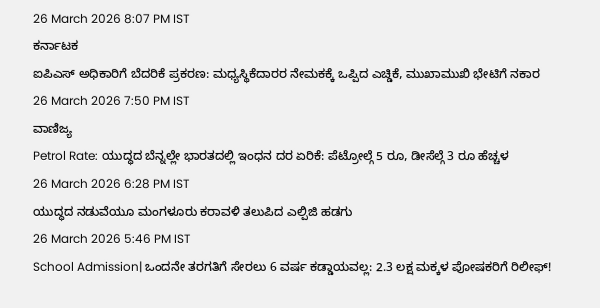26 March 2026 8:07 PM IST
ಕರ್ನಾಟಕ
ಐಪಿಎಸ್ ಅಧಿಕಾರಿಗೆ ಬೆದರಿಕೆ ಪ್ರಕರಣ: ಮಧ್ಯಸ್ಥಿಕೆದಾರರ ನೇಮಕಕ್ಕೆ ಒಪ್ಪಿದ ಎಚ್ಡಿಕೆ, ಮುಖಾಮುಖಿ ಭೇಟಿಗೆ ನಕಾರ
26 March 2026 7:50 PM IST
ವಾಣಿಜ್ಯ
Petrol Rate: ಯುದ್ಧದ ಬೆನ್ನಲ್ಲೇ ಭಾರತದಲ್ಲಿ ಇಂಧನ ದರ ಏರಿಕೆ: ಪೆಟ್ರೋಲ್ಗೆ 5 ರೂ, ಡೀಸೆಲ್ಗೆ 3 ರೂ ಹೆಚ್ಚಳ
26 March 2026 6:28 PM IST
ಯುದ್ಧದ ನಡುವೆಯೂ ಮಂಗಳೂರು ಕರಾವಳಿ ತಲುಪಿದ ಎಲ್ಪಿಜಿ ಹಡಗು
26 March 2026 5:46 PM IST
School Admission| ಒಂದನೇ ತರಗತಿಗೆ ಸೇರಲು 6 ವರ್ಷ ಕಡ್ಡಾಯವಲ್ಲ: 2.3 ಲಕ್ಷ ಮಕ್ಕಳ ಪೋಷಕರಿಗೆ ರಿಲೀಫ್!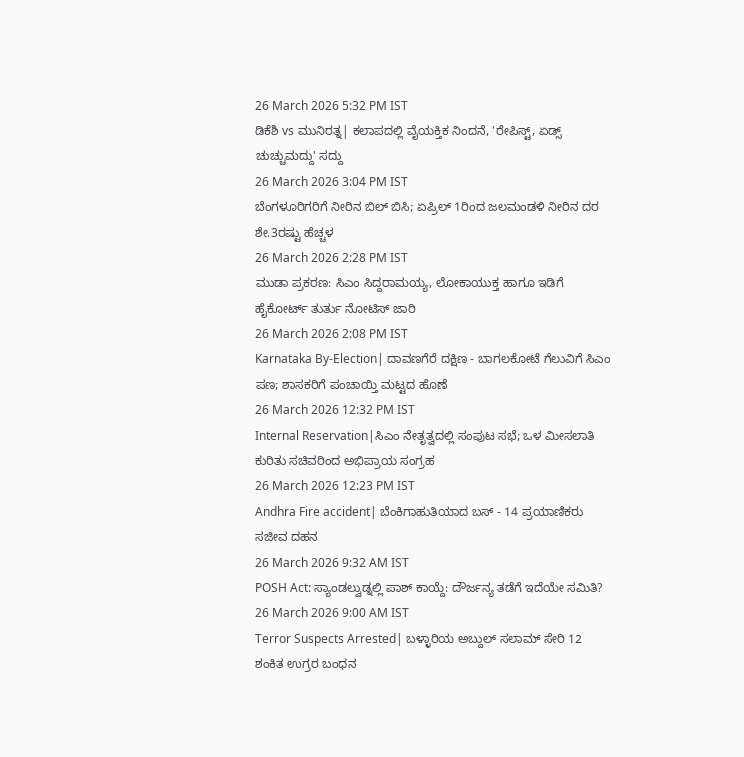26 March 2026 5:32 PM IST
ಡಿಕೆಶಿ vs ಮುನಿರತ್ನ| ಕಲಾಪದಲ್ಲಿ ವೈಯಕ್ತಿಕ ನಿಂದನೆ, 'ರೇಪಿಸ್ಟ್, ಏಡ್ಸ್ ಚುಚ್ಚುಮದ್ದು' ಸದ್ದು
26 March 2026 3:04 PM IST
ಬೆಂಗಳೂರಿಗರಿಗೆ ನೀರಿನ ಬಿಲ್ ಬಿಸಿ; ಏಪ್ರಿಲ್ 1ರಿಂದ ಜಲಮಂಡಳಿ ನೀರಿನ ದರ ಶೇ.3ರಷ್ಟು ಹೆಚ್ಚಳ
26 March 2026 2:28 PM IST
ಮುಡಾ ಪ್ರಕರಣ: ಸಿಎಂ ಸಿದ್ದರಾಮಯ್ಯ, ಲೋಕಾಯುಕ್ತ ಹಾಗೂ ಇಡಿಗೆ ಹೈಕೋರ್ಟ್ ತುರ್ತು ನೋಟಿಸ್ ಜಾರಿ
26 March 2026 2:08 PM IST
Karnataka By-Election| ದಾವಣಗೆರೆ ದಕ್ಷಿಣ - ಬಾಗಲಕೋಟೆ ಗೆಲುವಿಗೆ ಸಿಎಂ ಪಣ; ಶಾಸಕರಿಗೆ ಪಂಚಾಯ್ತಿ ಮಟ್ಟದ ಹೊಣೆ
26 March 2026 12:32 PM IST
Internal Reservation|ಸಿಎಂ ನೇತೃತ್ವದಲ್ಲಿ ಸಂಪುಟ ಸಭೆ; ಒಳ ಮೀಸಲಾತಿ ಕುರಿತು ಸಚಿವರಿಂದ ಅಭಿಪ್ರಾಯ ಸಂಗ್ರಹ
26 March 2026 12:23 PM IST
Andhra Fire accident| ಬೆಂಕಿಗಾಹುತಿಯಾದ ಬಸ್ - 14 ಪ್ರಯಾಣಿಕರು ಸಜೀವ ದಹನ
26 March 2026 9:32 AM IST
POSH Act: ಸ್ಯಾಂಡಲ್ವುಡ್ನಲ್ಲಿ ಪಾಶ್ ಕಾಯ್ದೆ: ದೌರ್ಜನ್ಯ ತಡೆಗೆ ಇದೆಯೇ ಸಮಿತಿ?
26 March 2026 9:00 AM IST
Terror Suspects Arrested| ಬಳ್ಳಾರಿಯ ಅಬ್ದುಲ್ ಸಲಾಮ್ ಸೇರಿ 12 ಶಂಕಿತ ಉಗ್ರರ ಬಂಧನ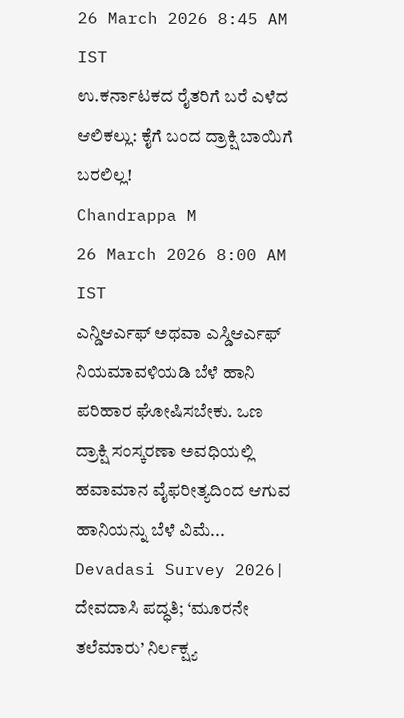26 March 2026 8:45 AM IST
ಉ.ಕರ್ನಾಟಕದ ರೈತರಿಗೆ ಬರೆ ಎಳೆದ ಆಲಿಕಲ್ಲು: ಕೈಗೆ ಬಂದ ದ್ರಾಕ್ಷಿ ಬಾಯಿಗೆ ಬರಲಿಲ್ಲ!
Chandrappa M
26 March 2026 8:00 AM IST
ಎನ್ಡಿಆರ್ಎಫ್ ಅಥವಾ ಎಸ್ಡಿಆರ್ಎಫ್ ನಿಯಮಾವಳಿಯಡಿ ಬೆಳೆ ಹಾನಿ ಪರಿಹಾರ ಘೋಷಿಸಬೇಕು. ಒಣ ದ್ರಾಕ್ಷಿ ಸಂಸ್ಕರಣಾ ಅವಧಿಯಲ್ಲಿ ಹವಾಮಾನ ವೈಫರೀತ್ಯದಿಂದ ಆಗುವ ಹಾನಿಯನ್ನು ಬೆಳೆ ವಿಮೆ...
Devadasi Survey 2026| ದೇವದಾಸಿ ಪದ್ಧತಿ; ‘ಮೂರನೇ ತಲೆಮಾರು’ ನಿರ್ಲಕ್ಷ್ಯ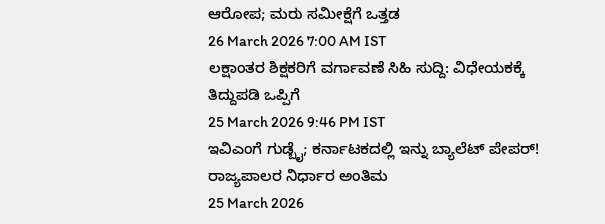ಆರೋಪ; ಮರು ಸಮೀಕ್ಷೆಗೆ ಒತ್ತಡ
26 March 2026 7:00 AM IST
ಲಕ್ಷಾಂತರ ಶಿಕ್ಷಕರಿಗೆ ವರ್ಗಾವಣೆ ಸಿಹಿ ಸುದ್ದಿ: ವಿಧೇಯಕಕ್ಕೆ ತಿದ್ದುಪಡಿ ಒಪ್ಪಿಗೆ
25 March 2026 9:46 PM IST
ಇವಿಎಂಗೆ ಗುಡ್ಬೈ; ಕರ್ನಾಟಕದಲ್ಲಿ ಇನ್ನು ಬ್ಯಾಲೆಟ್ ಪೇಪರ್! ರಾಜ್ಯಪಾಲರ ನಿರ್ಧಾರ ಅಂತಿಮ
25 March 2026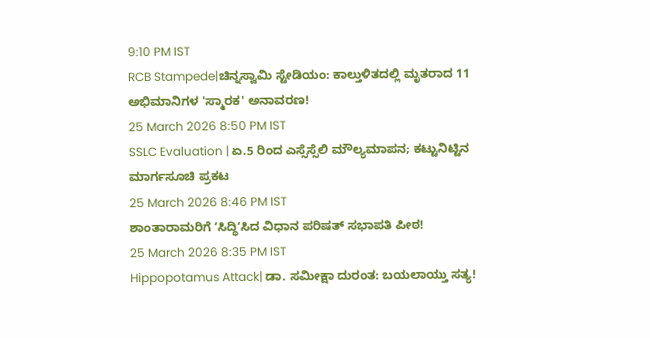9:10 PM IST
RCB Stampede|ಚಿನ್ನಸ್ವಾಮಿ ಸ್ಟೇಡಿಯಂ: ಕಾಲ್ತುಳಿತದಲ್ಲಿ ಮೃತರಾದ 11 ಅಭಿಮಾನಿಗಳ 'ಸ್ಮಾರಕ' ಅನಾವರಣ!
25 March 2026 8:50 PM IST
SSLC Evaluation | ಏ.5 ರಿಂದ ಎಸ್ಸೆಸ್ಸೆಲಿ ಮೌಲ್ಯಮಾಪನ; ಕಟ್ಟುನಿಟ್ಟಿನ ಮಾರ್ಗಸೂಚಿ ಪ್ರಕಟ
25 March 2026 8:46 PM IST
ಶಾಂತಾರಾಮರಿಗೆ ʼಸಿದ್ಧಿʼಸಿದ ವಿಧಾನ ಪರಿಷತ್ ಸಭಾಪತಿ ಪೀಠ!
25 March 2026 8:35 PM IST
Hippopotamus Attack| ಡಾ. ಸಮೀಕ್ಷಾ ದುರಂತ: ಬಯಲಾಯ್ತು ಸತ್ಯ!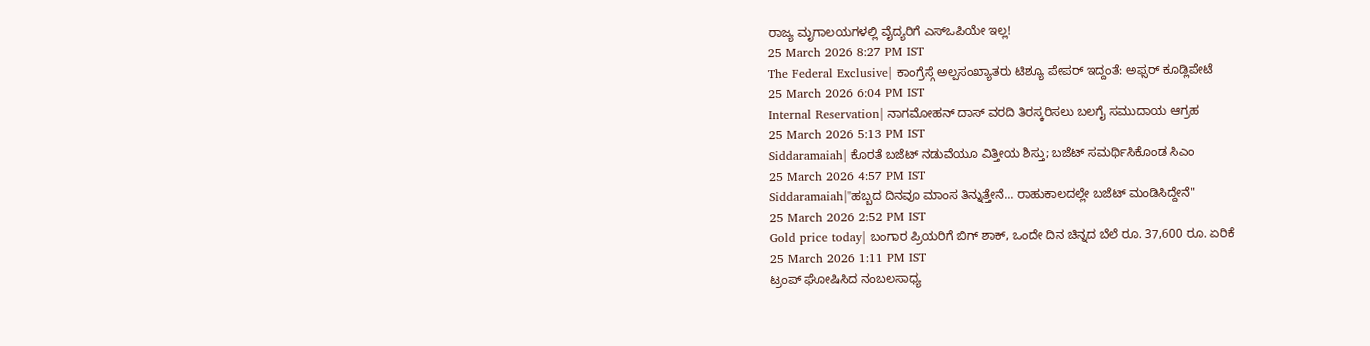ರಾಜ್ಯ ಮೃಗಾಲಯಗಳಲ್ಲಿ ವೈದ್ಯರಿಗೆ ಎಸ್ಒಪಿಯೇ ಇಲ್ಲ!
25 March 2026 8:27 PM IST
The Federal Exclusive| ಕಾಂಗ್ರೆಸ್ಗೆ ಅಲ್ಪಸಂಖ್ಯಾತರು ಟಿಶ್ಯೂ ಪೇಪರ್ ಇದ್ದಂತೆ: ಅಫ್ಸರ್ ಕೂಡ್ಲಿಪೇಟೆ
25 March 2026 6:04 PM IST
Internal Reservation| ನಾಗಮೋಹನ್ ದಾಸ್ ವರದಿ ತಿರಸ್ಕರಿಸಲು ಬಲಗೈ ಸಮುದಾಯ ಆಗ್ರಹ
25 March 2026 5:13 PM IST
Siddaramaiah| ಕೊರತೆ ಬಜೆಟ್ ನಡುವೆಯೂ ವಿತ್ತೀಯ ಶಿಸ್ತು; ಬಜೆಟ್ ಸಮರ್ಥಿಸಿಕೊಂಡ ಸಿಎಂ
25 March 2026 4:57 PM IST
Siddaramaiah|"ಹಬ್ಬದ ದಿನವೂ ಮಾಂಸ ತಿನ್ನುತ್ತೇನೆ... ರಾಹುಕಾಲದಲ್ಲೇ ಬಜೆಟ್ ಮಂಡಿಸಿದ್ದೇನೆ"
25 March 2026 2:52 PM IST
Gold price today| ಬಂಗಾರ ಪ್ರಿಯರಿಗೆ ಬಿಗ್ ಶಾಕ್, ಒಂದೇ ದಿನ ಚಿನ್ನದ ಬೆಲೆ ರೂ. 37,600 ರೂ. ಏರಿಕೆ
25 March 2026 1:11 PM IST
ಟ್ರಂಪ್ ಘೋಷಿಸಿದ ನಂಬಲಸಾಧ್ಯ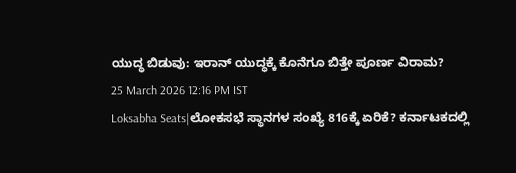ಯುದ್ಧ ಬಿಡುವು: ಇರಾನ್ ಯುದ್ಧಕ್ಕೆ ಕೊನೆಗೂ ಬಿತ್ತೇ ಪೂರ್ಣ ವಿರಾಮ?
25 March 2026 12:16 PM IST
Loksabha Seats|ಲೋಕಸಭೆ ಸ್ಥಾನಗಳ ಸಂಖ್ಯೆ 816ಕ್ಕೆ ಏರಿಕೆ? ಕರ್ನಾಟಕದಲ್ಲಿ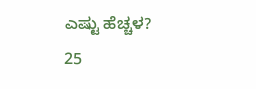ಎಷ್ಟು ಹೆಚ್ಚಳ?
25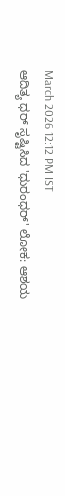March 2026 12:12 PM IST
ಆದಿತ್ಯ ಧರ್ ಸೃಷ್ಟಿಸಿದ 'ಧುರಂಧರ್' ಲೋಕ: ಆಶಯ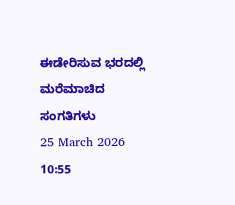ಈಡೇರಿಸುವ ಭರದಲ್ಲಿ ಮರೆಮಾಚಿದ ಸಂಗತಿಗಳು
25 March 2026 10:55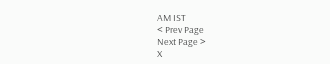AM IST
< Prev Page
Next Page >
X